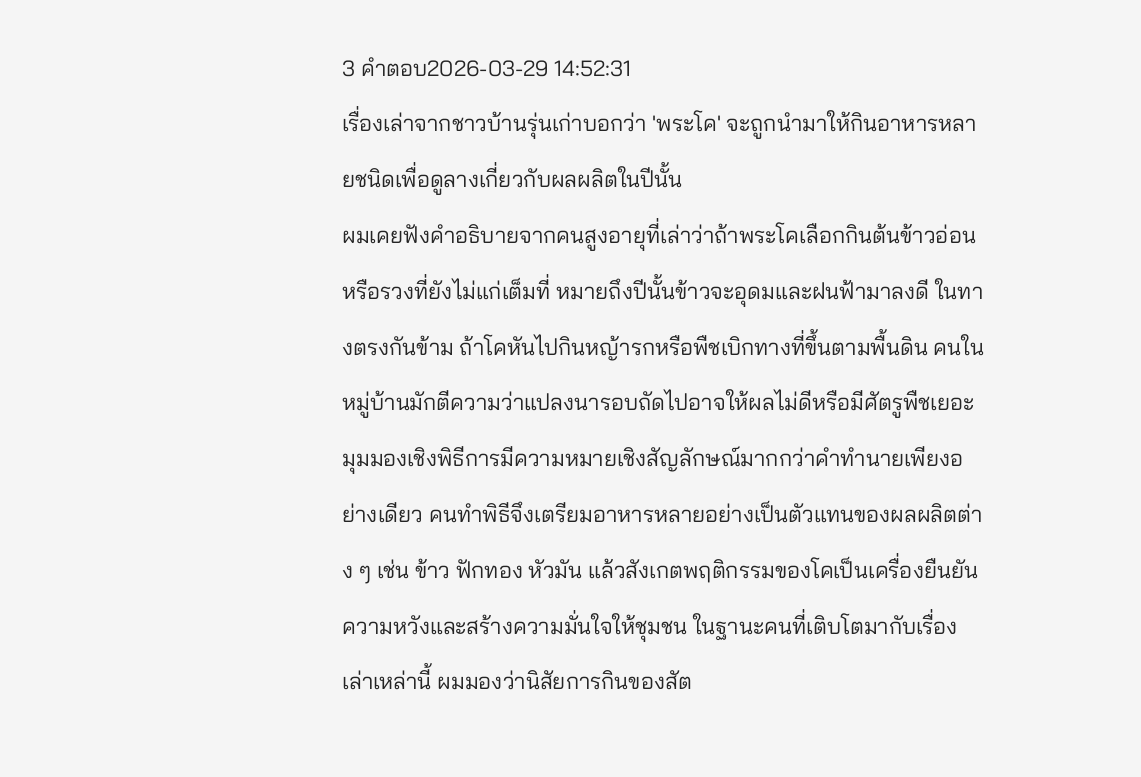3 คำตอบ2026-03-29 14:52:31
เรื่องเล่าจากชาวบ้านรุ่นเก่าบอกว่า 'พระโค' จะถูกนำมาให้กินอาหารหลายชนิดเพื่อดูลางเกี่ยวกับผลผลิตในปีนั้น
ผมเคยฟังคำอธิบายจากคนสูงอายุที่เล่าว่าถ้าพระโคเลือกกินต้นข้าวอ่อนหรือรวงที่ยังไม่แก่เต็มที่ หมายถึงปีนั้นข้าวจะอุดมและฝนฟ้ามาลงดี ในทางตรงกันข้าม ถ้าโคหันไปกินหญ้ารกหรือพืชเบิกทางที่ขึ้นตามพื้นดิน คนในหมู่บ้านมักตีความว่าแปลงนารอบถัดไปอาจให้ผลไม่ดีหรือมีศัตรูพืชเยอะ
มุมมองเชิงพิธีการมีความหมายเชิงสัญลักษณ์มากกว่าคำทำนายเพียงอย่างเดียว คนทำพิธีจึงเตรียมอาหารหลายอย่างเป็นตัวแทนของผลผลิตต่าง ๆ เช่น ข้าว ฟักทอง หัวมัน แล้วสังเกตพฤติกรรมของโคเป็นเครื่องยืนยันความหวังและสร้างความมั่นใจให้ชุมชน ในฐานะคนที่เติบโตมากับเรื่องเล่าเหล่านี้ ผมมองว่านิสัยการกินของสัต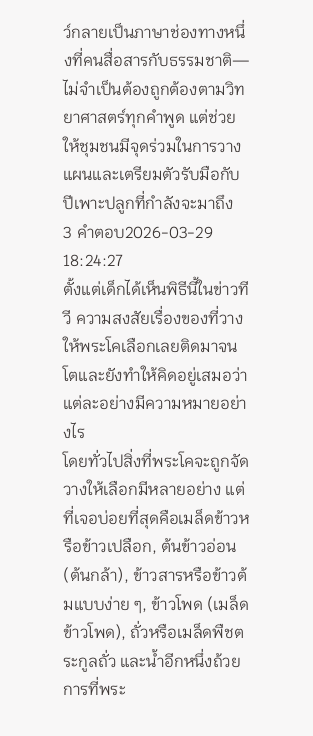ว์กลายเป็นภาษาช่องทางหนึ่งที่คนสื่อสารกับธรรมชาติ—ไม่จำเป็นต้องถูกต้องตามวิทยาศาสตร์ทุกคำพูด แต่ช่วยให้ชุมชนมีจุดร่วมในการวางแผนและเตรียมตัวรับมือกับปีเพาะปลูกที่กำลังจะมาถึง
3 คำตอบ2026-03-29 18:24:27
ตั้งแต่เด็กได้เห็นพิธีนี้ในข่าวทีวี ความสงสัยเรื่องของที่วางให้พระโคเลือกเลยติดมาจนโตและยังทำให้คิดอยู่เสมอว่าแต่ละอย่างมีความหมายอย่างไร
โดยทั่วไปสิ่งที่พระโคจะถูกจัดวางให้เลือกมีหลายอย่าง แต่ที่เจอบ่อยที่สุดคือเมล็ดข้าวหรือข้าวเปลือก, ต้นข้าวอ่อน (ต้นกล้า), ข้าวสารหรือข้าวต้มแบบง่าย ๆ, ข้าวโพด (เมล็ดข้าวโพด), ถั่วหรือเมล็ดพืชตระกูลถั่ว และน้ำอีกหนึ่งถ้วย การที่พระ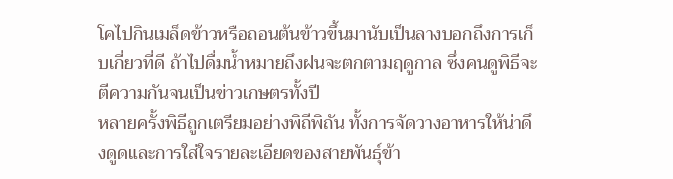โคไปกินเมล็ดข้าวหรือถอนต้นข้าวขึ้นมานับเป็นลางบอกถึงการเก็บเกี่ยวที่ดี ถ้าไปดื่มน้ำหมายถึงฝนจะตกตามฤดูกาล ซึ่งคนดูพิธีจะตีความกันจนเป็นข่าวเกษตรทั้งปี
หลายครั้งพิธีถูกเตรียมอย่างพิถีพิถัน ทั้งการจัดวางอาหารให้น่าดึงดูดและการใส่ใจรายละเอียดของสายพันธุ์ข้า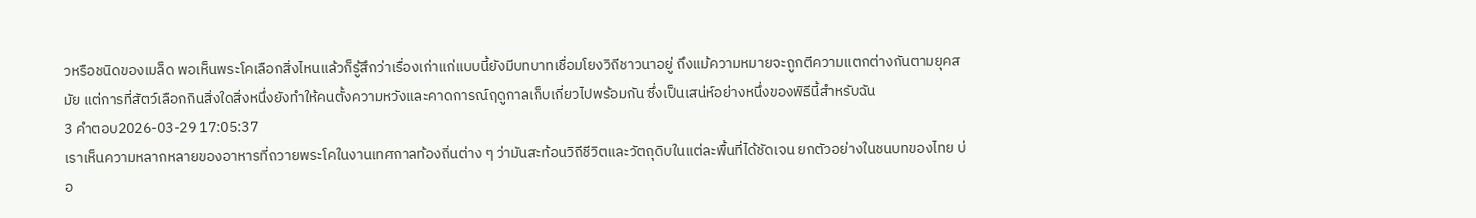วหรือชนิดของเมล็ด พอเห็นพระโคเลือกสิ่งไหนแล้วก็รู้สึกว่าเรื่องเก่าแก่แบบนี้ยังมีบทบาทเชื่อมโยงวิถีชาวนาอยู่ ถึงแม้ความหมายจะถูกตีความแตกต่างกันตามยุคสมัย แต่การที่สัตว์เลือกกินสิ่งใดสิ่งหนึ่งยังทำให้คนตั้งความหวังและคาดการณ์ฤดูกาลเก็บเกี่ยวไปพร้อมกัน ซึ่งเป็นเสน่ห์อย่างหนึ่งของพิธีนี้สำหรับฉัน
3 คำตอบ2026-03-29 17:05:37
เราเห็นความหลากหลายของอาหารที่ถวายพระโคในงานเทศกาลท้องถิ่นต่าง ๆ ว่ามันสะท้อนวิถีชีวิตและวัตถุดิบในแต่ละพื้นที่ได้ชัดเจน ยกตัวอย่างในชนบทของไทย บ่อ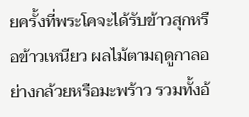ยครั้งที่พระโคจะได้รับข้าวสุกหรือข้าวเหนียว ผลไม้ตามฤดูกาลอย่างกล้วยหรือมะพร้าว รวมทั้งอ้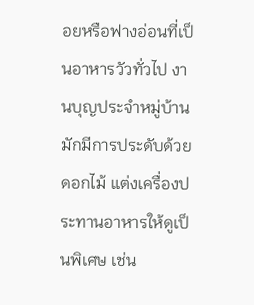อยหรือฟางอ่อนที่เป็นอาหารวัวทั่วไป งานบุญประจำหมู่บ้านมักมีการประดับด้วยดอกไม้ แต่งเครื่องประทานอาหารให้ดูเป็นพิเศษ เช่น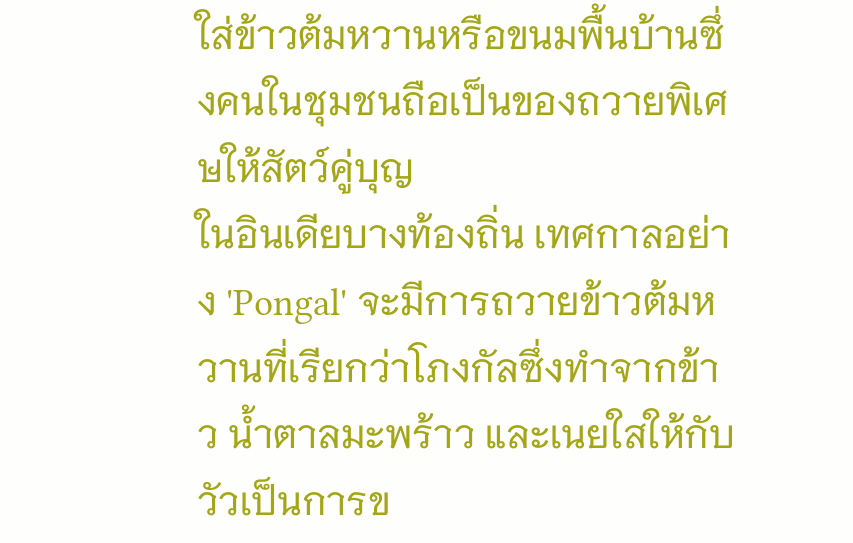ใส่ข้าวต้มหวานหรือขนมพื้นบ้านซึ่งคนในชุมชนถือเป็นของถวายพิเศษให้สัตว์คู่บุญ
ในอินเดียบางท้องถิ่น เทศกาลอย่าง 'Pongal' จะมีการถวายข้าวต้มหวานที่เรียกว่าโภงกัลซึ่งทำจากข้าว น้ำตาลมะพร้าว และเนยใสให้กับวัวเป็นการข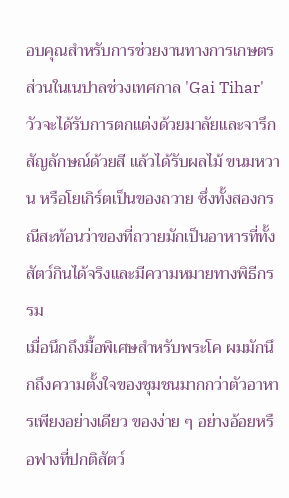อบคุณสำหรับการช่วยงานทางการเกษตร ส่วนในเนปาลช่วงเทศกาล 'Gai Tihar' วัวจะได้รับการตกแต่งด้วยมาลัยและจารึกสัญลักษณ์ด้วยสี แล้วได้รับผลไม้ ขนมหวาน หรือโยเกิร์ตเป็นของถวาย ซึ่งทั้งสองกรณีสะท้อนว่าของที่ถวายมักเป็นอาหารที่ทั้งสัตว์กินได้จริงและมีความหมายทางพิธีกรรม
เมื่อนึกถึงมื้อพิเศษสำหรับพระโค ผมมักนึกถึงความตั้งใจของชุมชนมากกว่าตัวอาหารเพียงอย่างเดียว ของง่าย ๆ อย่างอ้อยหรือฟางที่ปกติสัตว์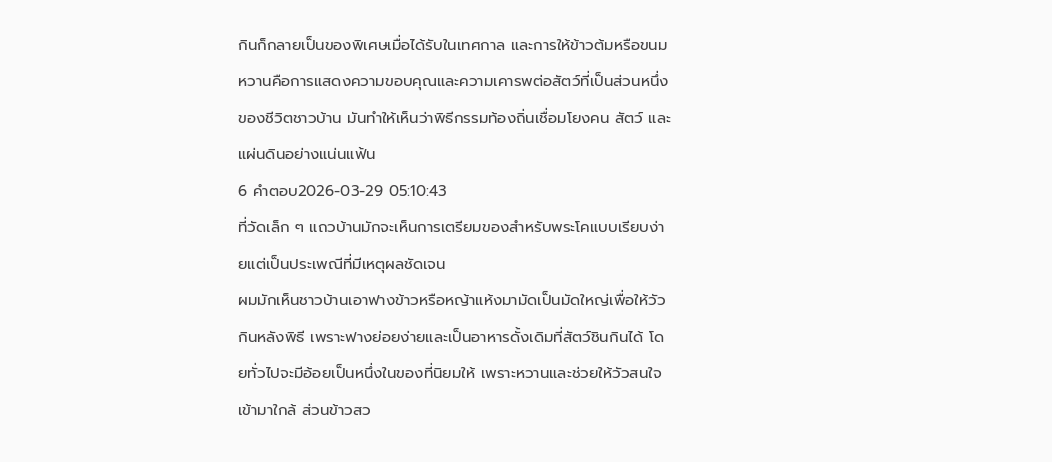กินก็กลายเป็นของพิเศษเมื่อได้รับในเทศกาล และการให้ข้าวต้มหรือขนมหวานคือการแสดงความขอบคุณและความเคารพต่อสัตว์ที่เป็นส่วนหนึ่งของชีวิตชาวบ้าน มันทำให้เห็นว่าพิธีกรรมท้องถิ่นเชื่อมโยงคน สัตว์ และแผ่นดินอย่างแน่นแฟ้น
6 คำตอบ2026-03-29 05:10:43
ที่วัดเล็ก ๆ แถวบ้านมักจะเห็นการเตรียมของสำหรับพระโคแบบเรียบง่ายแต่เป็นประเพณีที่มีเหตุผลชัดเจน
ผมมักเห็นชาวบ้านเอาฟางข้าวหรือหญ้าแห้งมามัดเป็นมัดใหญ่เพื่อให้วัวกินหลังพิธี เพราะฟางย่อยง่ายและเป็นอาหารดั้งเดิมที่สัตว์ชินกินได้ โดยทั่วไปจะมีอ้อยเป็นหนึ่งในของที่นิยมให้ เพราะหวานและช่วยให้วัวสนใจเข้ามาใกล้ ส่วนข้าวสว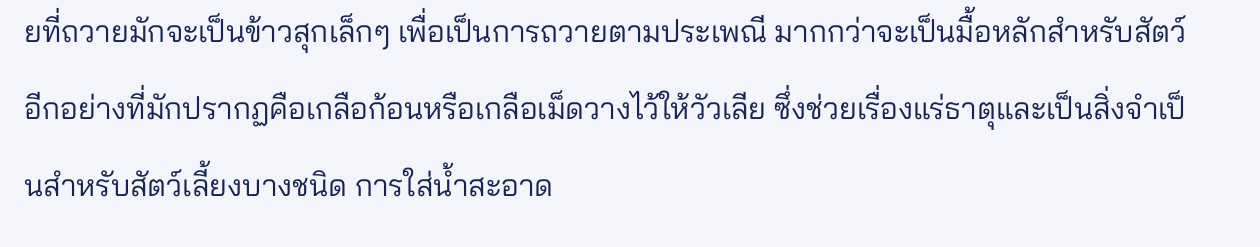ยที่ถวายมักจะเป็นข้าวสุกเล็กๆ เพื่อเป็นการถวายตามประเพณี มากกว่าจะเป็นมื้อหลักสำหรับสัตว์
อีกอย่างที่มักปรากฏคือเกลือก้อนหรือเกลือเม็ดวางไว้ให้วัวเลีย ซึ่งช่วยเรื่องแร่ธาตุและเป็นสิ่งจำเป็นสำหรับสัตว์เลี้ยงบางชนิด การใส่น้ำสะอาด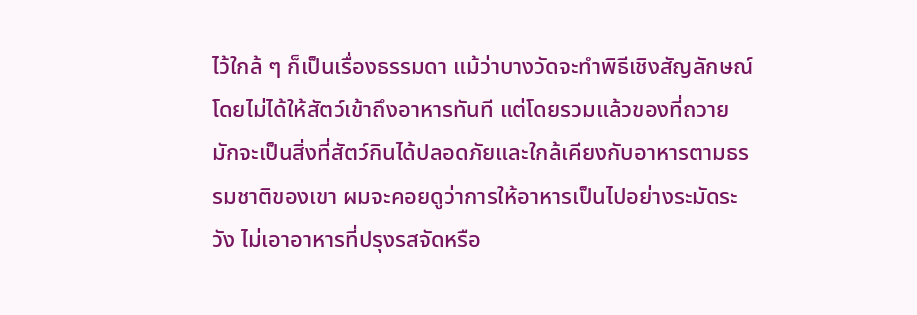ไว้ใกล้ ๆ ก็เป็นเรื่องธรรมดา แม้ว่าบางวัดจะทำพิธีเชิงสัญลักษณ์โดยไม่ได้ให้สัตว์เข้าถึงอาหารทันที แต่โดยรวมแล้วของที่ถวายมักจะเป็นสิ่งที่สัตว์กินได้ปลอดภัยและใกล้เคียงกับอาหารตามธรรมชาติของเขา ผมจะคอยดูว่าการให้อาหารเป็นไปอย่างระมัดระวัง ไม่เอาอาหารที่ปรุงรสจัดหรือ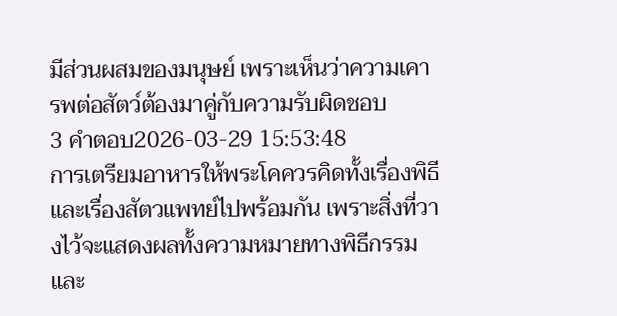มีส่วนผสมของมนุษย์ เพราะเห็นว่าความเคารพต่อสัตว์ต้องมาคู่กับความรับผิดชอบ
3 คำตอบ2026-03-29 15:53:48
การเตรียมอาหารให้พระโคควรคิดทั้งเรื่องพิธีและเรื่องสัตวแพทย์ไปพร้อมกัน เพราะสิ่งที่วางไว้จะแสดงผลทั้งความหมายทางพิธีกรรมและ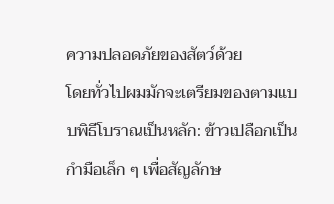ความปลอดภัยของสัตว์ด้วย
โดยทั่วไปผมมักจะเตรียมของตามแบบพิธีโบราณเป็นหลัก: ข้าวเปลือกเป็นกำมือเล็ก ๆ เพื่อสัญลักษ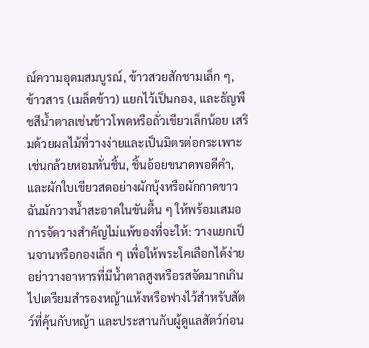ณ์ความอุดมสมบูรณ์, ข้าวสวยสักชามเล็ก ๆ, ข้าวสาร (เมล็ดข้าว) แยกไว้เป็นกอง, และธัญพืชสีน้ำตาลเช่นข้าวโพดหรือถั่วเขียวเล็กน้อย เสริมด้วยผลไม้ที่วางง่ายและเป็นมิตรต่อกระเพาะ เช่นกล้วยหอมหั่นชิ้น, ชิ้นอ้อยขนาดพอดีคำ, และผักใบเขียวสดอย่างผักบุ้งหรือผักกาดขาว ฉันมักวางน้ำสะอาดในขันตื้น ๆ ให้พร้อมเสมอ
การจัดวางสำคัญไม่แพ้ของที่จะให้: วางแยกเป็นจานหรือกองเล็ก ๆ เพื่อให้พระโคเลือกได้ง่าย อย่าวางอาหารที่มีน้ำตาลสูงหรือรสจัดมากเกินไปเตรียมสำรองหญ้าแห้งหรือฟางไว้สำหรับสัตว์ที่คุ้นกับหญ้า และประสานกับผู้ดูแลสัตว์ก่อน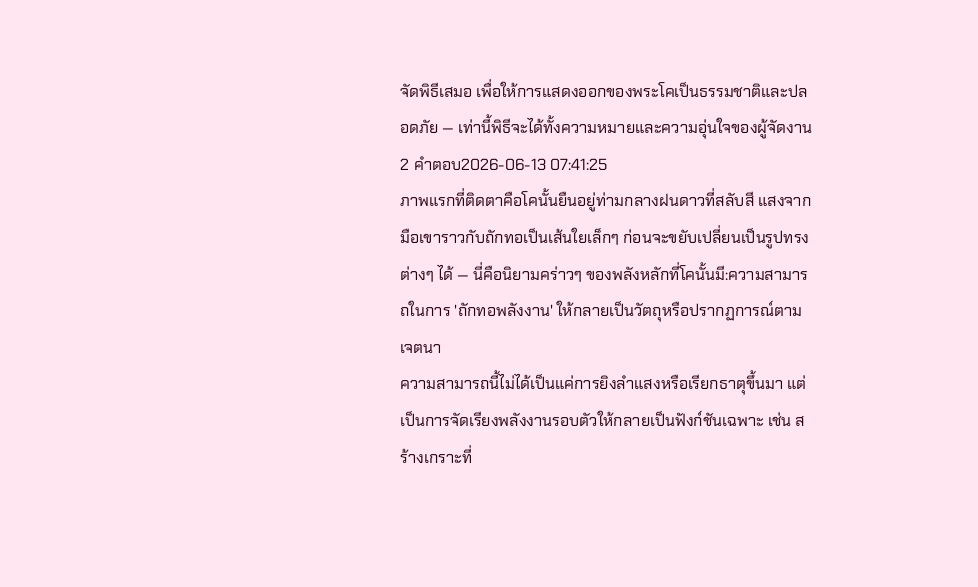จัดพิธีเสมอ เพื่อให้การแสดงออกของพระโคเป็นธรรมชาติและปลอดภัย — เท่านี้พิธีจะได้ทั้งความหมายและความอุ่นใจของผู้จัดงาน
2 คำตอบ2026-06-13 07:41:25
ภาพแรกที่ติดตาคือโคนั้นยืนอยู่ท่ามกลางฝนดาวที่สลับสี แสงจากมือเขาราวกับถักทอเป็นเส้นใยเล็กๆ ก่อนจะขยับเปลี่ยนเป็นรูปทรงต่างๆ ได้ — นี่คือนิยามคร่าวๆ ของพลังหลักที่โคนั้นมี:ความสามารถในการ 'ถักทอพลังงาน' ให้กลายเป็นวัตถุหรือปรากฏการณ์ตามเจตนา
ความสามารถนี้ไม่ได้เป็นแค่การยิงลำแสงหรือเรียกธาตุขึ้นมา แต่เป็นการจัดเรียงพลังงานรอบตัวให้กลายเป็นฟังก์ชันเฉพาะ เช่น สร้างเกราะที่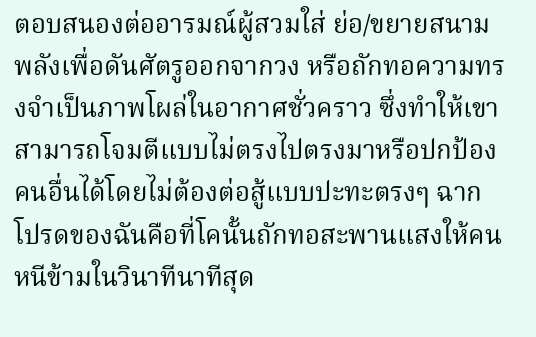ตอบสนองต่ออารมณ์ผู้สวมใส่ ย่อ/ขยายสนามพลังเพื่อดันศัตรูออกจากวง หรือถักทอความทรงจำเป็นภาพโผล่ในอากาศชั่วคราว ซึ่งทำให้เขาสามารถโจมตีแบบไม่ตรงไปตรงมาหรือปกป้องคนอื่นได้โดยไม่ต้องต่อสู้แบบปะทะตรงๆ ฉากโปรดของฉันคือที่โคนั้นถักทอสะพานแสงให้คนหนีข้ามในวินาทีนาทีสุด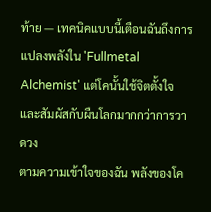ท้าย — เทคนิคแบบนี้เตือนฉันถึงการแปลงพลังใน 'Fullmetal Alchemist' แต่โคนั้นใช้จิตตั้งใจและสัมผัสกับผืนโลกมากกว่าการวาดวง
ตามความเข้าใจของฉัน พลังของโค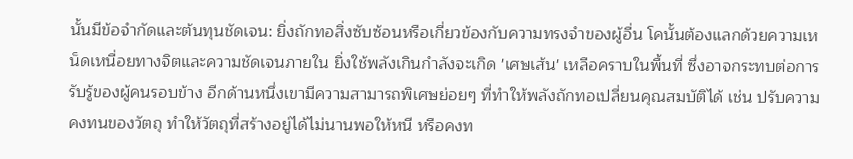นั้นมีข้อจำกัดและต้นทุนชัดเจน: ยิ่งถักทอสิ่งซับซ้อนหรือเกี่ยวข้องกับความทรงจำของผู้อื่น โคนั้นต้องแลกด้วยความเหน็ดเหนื่อยทางจิตและความชัดเจนภายใน ยิ่งใช้พลังเกินกำลังจะเกิด 'เศษเส้น' เหลือคราบในพื้นที่ ซึ่งอาจกระทบต่อการรับรู้ของผู้คนรอบข้าง อีกด้านหนึ่งเขามีความสามารถพิเศษย่อยๆ ที่ทำให้พลังถักทอเปลี่ยนคุณสมบัติได้ เช่น ปรับความคงทนของวัตถุ ทำให้วัตถุที่สร้างอยู่ได้ไม่นานพอให้หนี หรือคงท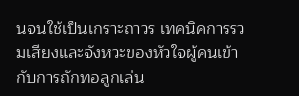นจนใช้เป็นเกราะถาวร เทคนิคการรวมเสียงและจังหวะของหัวใจผู้คนเข้ากับการถักทอลูกเล่น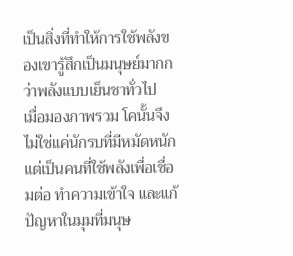เป็นสิ่งที่ทำให้การใช้พลังของเขารู้สึกเป็นมนุษย์มากกว่าพลังแบบเย็นชาทั่วไป
เมื่อมองภาพรวม โคนั้นจึงไม่ใช่แค่นักรบที่มีหมัดหนัก แต่เป็นคนที่ใช้พลังเพื่อเชื่อมต่อ ทำความเข้าใจ และแก้ปัญหาในมุมที่มนุษ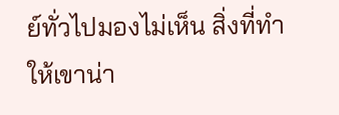ย์ทั่วไปมองไม่เห็น สิ่งที่ทำให้เขาน่า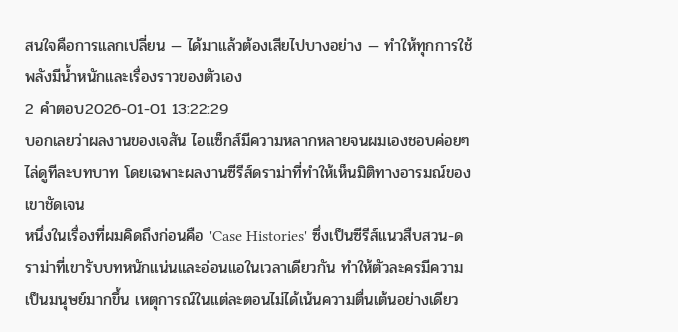สนใจคือการแลกเปลี่ยน — ได้มาแล้วต้องเสียไปบางอย่าง — ทำให้ทุกการใช้พลังมีน้ำหนักและเรื่องราวของตัวเอง
2 คำตอบ2026-01-01 13:22:29
บอกเลยว่าผลงานของเจสัน ไอแซ็กส์มีความหลากหลายจนผมเองชอบค่อยๆ ไล่ดูทีละบทบาท โดยเฉพาะผลงานซีรีส์ดราม่าที่ทำให้เห็นมิติทางอารมณ์ของเขาชัดเจน
หนึ่งในเรื่องที่ผมคิดถึงก่อนคือ 'Case Histories' ซึ่งเป็นซีรีส์แนวสืบสวน-ดราม่าที่เขารับบทหนักแน่นและอ่อนแอในเวลาเดียวกัน ทำให้ตัวละครมีความเป็นมนุษย์มากขึ้น เหตุการณ์ในแต่ละตอนไม่ได้เน้นความตื่นเต้นอย่างเดียว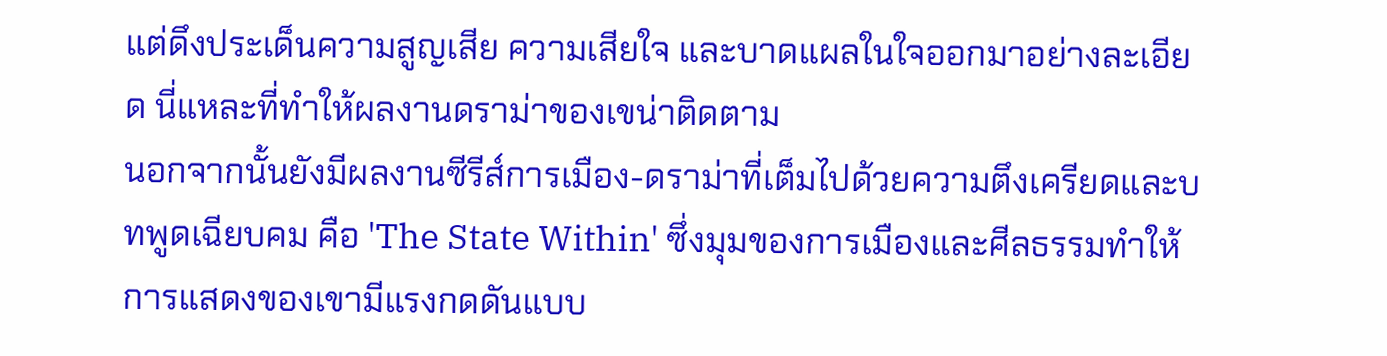แต่ดึงประเด็นความสูญเสีย ความเสียใจ และบาดแผลในใจออกมาอย่างละเอียด นี่แหละที่ทำให้ผลงานดราม่าของเขน่าติดตาม
นอกจากนั้นยังมีผลงานซีรีส์การเมือง-ดราม่าที่เต็มไปด้วยความตึงเครียดและบทพูดเฉียบคม คือ 'The State Within' ซึ่งมุมของการเมืองและศีลธรรมทำให้การแสดงของเขามีแรงกดดันแบบ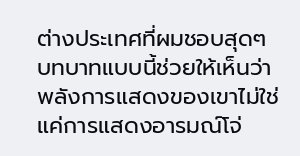ต่างประเทศที่ผมชอบสุดๆ บทบาทแบบนี้ช่วยให้เห็นว่าพลังการแสดงของเขาไม่ใช่แค่การแสดงอารมณ์โจ่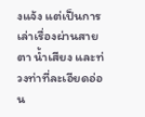งแจ้ง แต่เป็นการเล่าเรื่องผ่านสายตา น้ำเสียง และท่วงท่าที่ละเอียดอ่อน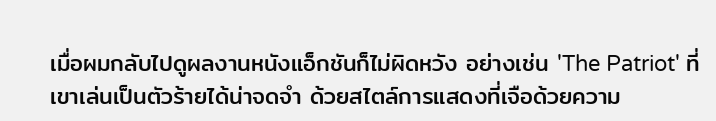เมื่อผมกลับไปดูผลงานหนังแอ็กชันก็ไม่ผิดหวัง อย่างเช่น 'The Patriot' ที่เขาเล่นเป็นตัวร้ายได้น่าจดจำ ด้วยสไตล์การแสดงที่เจือด้วยความ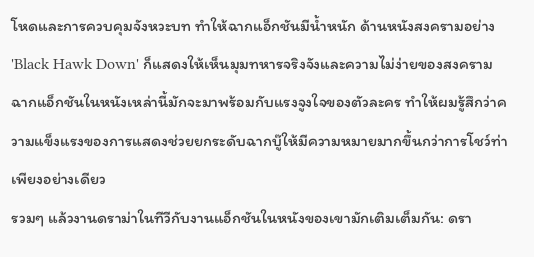โหดและการควบคุมจังหวะบท ทำให้ฉากแอ็กชันมีน้ำหนัก ด้านหนังสงครามอย่าง 'Black Hawk Down' ก็แสดงให้เห็นมุมทหารจริงจังและความไม่ง่ายของสงคราม ฉากแอ็กชันในหนังเหล่านี้มักจะมาพร้อมกับแรงจูงใจของตัวละคร ทำให้ผมรู้สึกว่าความแข็งแรงของการแสดงช่วยยกระดับฉากบู๊ให้มีความหมายมากขึ้นกว่าการโชว์ท่าเพียงอย่างเดียว
รวมๆ แล้วงานดราม่าในทีวีกับงานแอ็กชันในหนังของเขามักเติมเต็มกัน: ดรา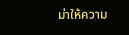ม่าให้ความ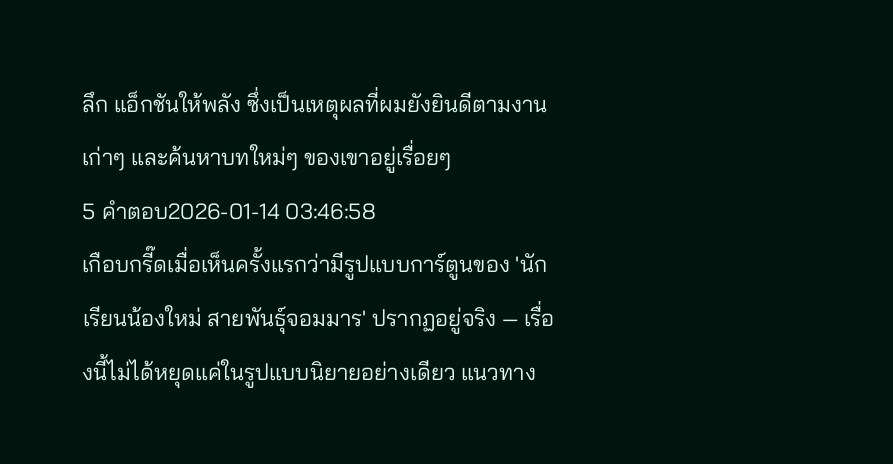ลึก แอ็กชันให้พลัง ซึ่งเป็นเหตุผลที่ผมยังยินดีตามงานเก่าๆ และค้นหาบทใหม่ๆ ของเขาอยู่เรื่อยๆ
5 คำตอบ2026-01-14 03:46:58
เกือบกรี๊ดเมื่อเห็นครั้งแรกว่ามีรูปแบบการ์ตูนของ 'นักเรียนน้องใหม่ สายพันธุ์จอมมาร' ปรากฏอยู่จริง — เรื่องนี้ไม่ได้หยุดแค่ในรูปแบบนิยายอย่างเดียว แนวทาง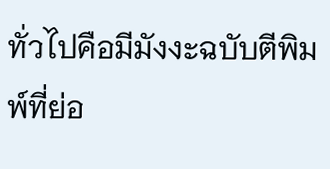ทั่วไปคือมีมังงะฉบับตีพิมพ์ที่ย่อ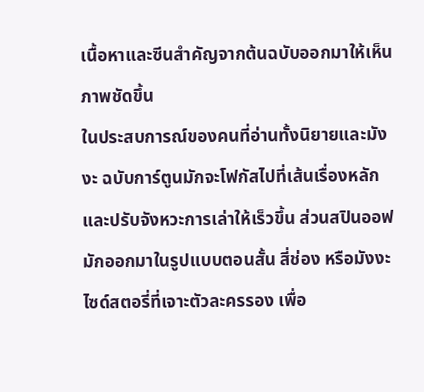เนื้อหาและซีนสำคัญจากต้นฉบับออกมาให้เห็นภาพชัดขึ้น
ในประสบการณ์ของคนที่อ่านทั้งนิยายและมังงะ ฉบับการ์ตูนมักจะโฟกัสไปที่เส้นเรื่องหลักและปรับจังหวะการเล่าให้เร็วขึ้น ส่วนสปินออฟมักออกมาในรูปแบบตอนสั้น สี่ช่อง หรือมังงะไซด์สตอรี่ที่เจาะตัวละครรอง เพื่อ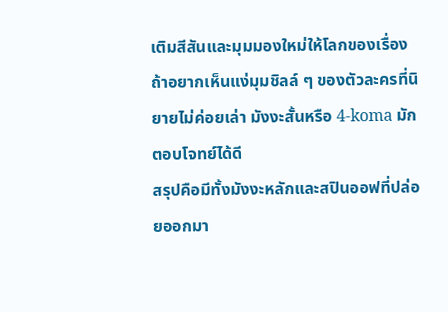เติมสีสันและมุมมองใหม่ให้โลกของเรื่อง ถ้าอยากเห็นแง่มุมชิลล์ ๆ ของตัวละครที่นิยายไม่ค่อยเล่า มังงะสั้นหรือ 4-koma มักตอบโจทย์ได้ดี
สรุปคือมีทั้งมังงะหลักและสปินออฟที่ปล่อยออกมา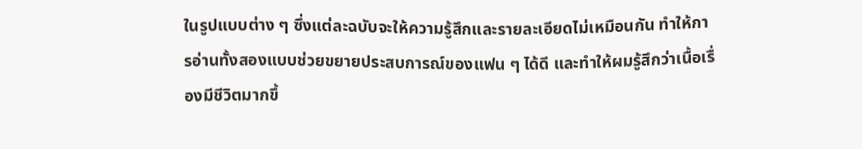ในรูปแบบต่าง ๆ ซึ่งแต่ละฉบับจะให้ความรู้สึกและรายละเอียดไม่เหมือนกัน ทำให้การอ่านทั้งสองแบบช่วยขยายประสบการณ์ของแฟน ๆ ได้ดี และทำให้ผมรู้สึกว่าเนื้อเรื่องมีชีวิตมากขึ้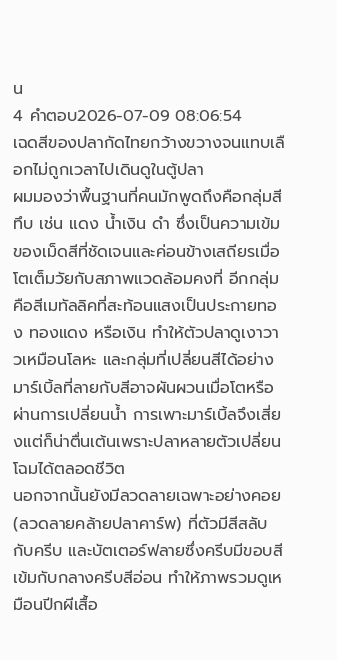น
4 คำตอบ2026-07-09 08:06:54
เฉดสีของปลากัดไทยกว้างขวางจนแทบเลือกไม่ถูกเวลาไปเดินดูในตู้ปลา
ผมมองว่าพื้นฐานที่คนมักพูดถึงคือกลุ่มสีทึบ เช่น แดง น้ำเงิน ดำ ซึ่งเป็นความเข้มของเม็ดสีที่ชัดเจนและค่อนข้างเสถียรเมื่อโตเต็มวัยกับสภาพแวดล้อมคงที่ อีกกลุ่มคือสีเมทัลลิคที่สะท้อนแสงเป็นประกายทอง ทองแดง หรือเงิน ทำให้ตัวปลาดูเงาวาวเหมือนโลหะ และกลุ่มที่เปลี่ยนสีได้อย่างมาร์เบิ้ลที่ลายกับสีอาจผันผวนเมื่อโตหรือผ่านการเปลี่ยนน้ำ การเพาะมาร์เบิ้ลจึงเสี่ยงแต่ก็น่าตื่นเต้นเพราะปลาหลายตัวเปลี่ยนโฉมได้ตลอดชีวิต
นอกจากนั้นยังมีลวดลายเฉพาะอย่างคอย (ลวดลายคล้ายปลาคาร์พ) ที่ตัวมีสีสลับกับครีบ และบัตเตอร์ฟลายซึ่งครีบมีขอบสีเข้มกับกลางครีบสีอ่อน ทำให้ภาพรวมดูเหมือนปีกผีเสื้อ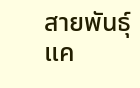สายพันธุ์แค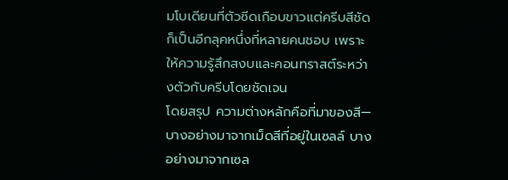มโบเดียนที่ตัวซีดเกือบขาวแต่ครีบสีชัด ก็เป็นอีกลุคหนึ่งที่หลายคนชอบ เพราะให้ความรู้สึกสงบและคอนทราสต์ระหว่างตัวกับครีบโดยชัดเจน
โดยสรุป ความต่างหลักคือที่มาของสี—บางอย่างมาจากเม็ดสีที่อยู่ในเซลล์ บางอย่างมาจากเซล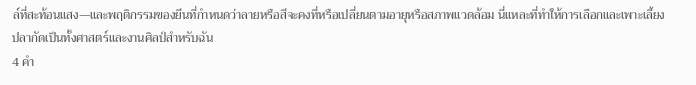ล์ที่สะท้อนแสง—และพฤติกรรมของยีนที่กำหนดว่าลายหรือสีจะคงที่หรือเปลี่ยนตามอายุหรือสภาพแวดล้อม นี่แหละที่ทำให้การเลือกและเพาะเลี้ยงปลากัดเป็นทั้งศาสตร์และงานศิลป์สำหรับฉัน
4 คำ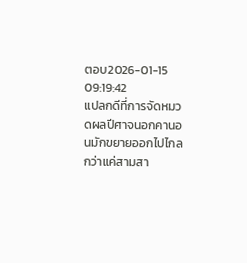ตอบ2026-01-15 09:19:42
แปลกดีที่การจัดหมวดผลปีศาจนอกคานอนมักขยายออกไปไกลกว่าแค่สามสา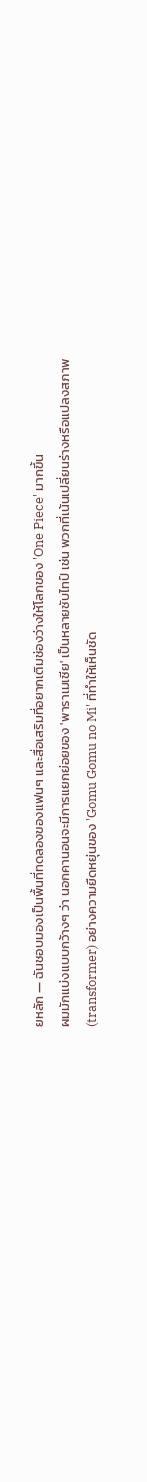ยหลัก — ฉันชอบมองเป็นพื้นที่ทดลองของแฟนๆ และสื่อเสริมที่อยากเติมช่องว่างให้โลกของ 'One Piece' มากขึ้น
ผมมักแบ่งแบบกว้างๆ ว่า นอกคานอนจะมีการแยกย่อยของ 'พาราเมเซีย' เป็นหลายซับไทป์ เช่น พวกที่เน้นเปลี่ยนร่างหรือแปลงสภาพ (transformer) อย่างความยืดหยุ่นของ 'Gomu Gomu no Mi' ที่ทำให้เห็นชัด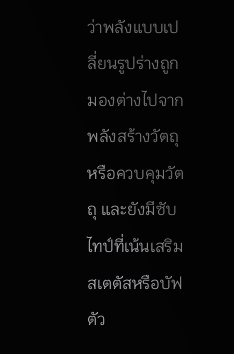ว่าพลังแบบเปลี่ยนรูปร่างถูกมองต่างไปจากพลังสร้างวัตถุหรือควบคุมวัตถุ และยังมีซับไทป์ที่เน้นเสริมสเตตัสหรือบัฟตัว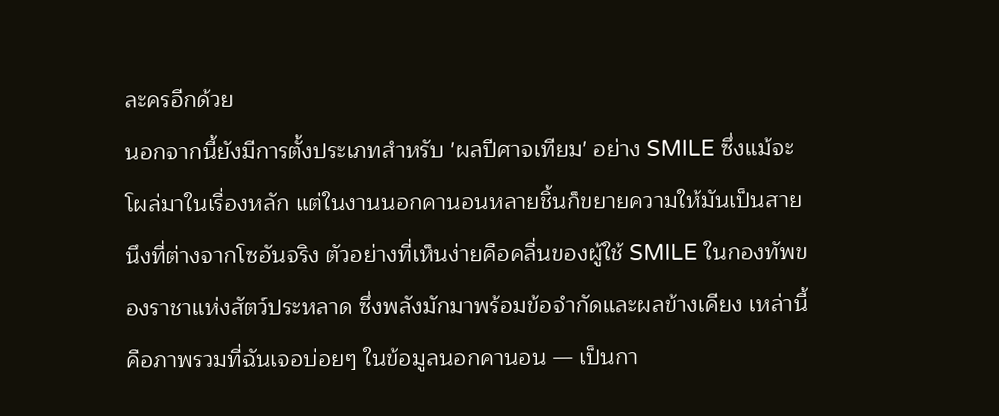ละครอีกด้วย
นอกจากนี้ยังมีการตั้งประเภทสำหรับ 'ผลปีศาจเทียม' อย่าง SMILE ซึ่งแม้จะโผล่มาในเรื่องหลัก แต่ในงานนอกคานอนหลายชิ้นก็ขยายความให้มันเป็นสายนึงที่ต่างจากโซอันจริง ตัวอย่างที่เห็นง่ายคือคลื่นของผู้ใช้ SMILE ในกองทัพของราชาแห่งสัตว์ประหลาด ซึ่งพลังมักมาพร้อมข้อจำกัดและผลข้างเคียง เหล่านี้คือภาพรวมที่ฉันเจอบ่อยๆ ในข้อมูลนอกคานอน — เป็นกา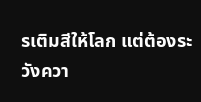รเติมสีให้โลก แต่ต้องระวังควา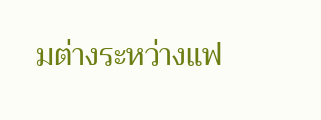มต่างระหว่างแฟ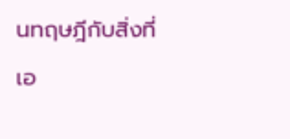นทฤษฎีกับสิ่งที่เอ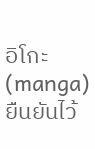อิโกะ (manga) ยืนยันไว้